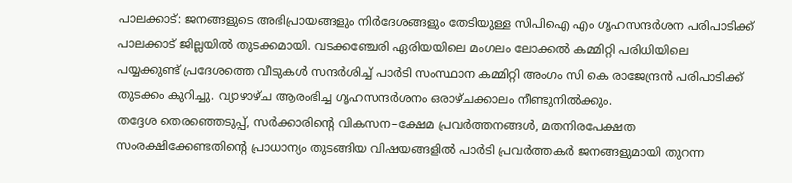പാലക്കാട്: ജനങ്ങളുടെ അഭിപ്രായങ്ങളും നിർദേശങ്ങളും തേടിയുള്ള സിപിഐ എം ഗൃഹസന്ദർശന പരിപാടിക്ക് പാലക്കാട് ജില്ലയിൽ തുടക്കമായി. വടക്കഞ്ചേരി ഏരിയയിലെ മംഗലം ലോക്കൽ കമ്മിറ്റി പരിധിയിലെ പയ്യക്കുണ്ട് പ്രദേശത്തെ വീടുകൾ സന്ദർശിച്ച് പാർടി സംസ്ഥാന കമ്മിറ്റി അംഗം സി കെ രാജേന്ദ്രൻ പരിപാടിക്ക് തുടക്കം കുറിച്ചു. വ്യാഴാഴ്ച ആരംഭിച്ച ഗൃഹസന്ദർശനം ഒരാഴ്ചക്കാലം നീണ്ടുനിൽക്കും.
തദ്ദേശ തെരഞ്ഞെടുപ്പ്, സർക്കാരിന്റെ വികസന–ക്ഷേമ പ്രവർത്തനങ്ങൾ, മതനിരപേക്ഷത സംരക്ഷിക്കേണ്ടതിന്റെ പ്രാധാന്യം തുടങ്ങിയ വിഷയങ്ങളിൽ പാർടി പ്രവർത്തകർ ജനങ്ങളുമായി തുറന്ന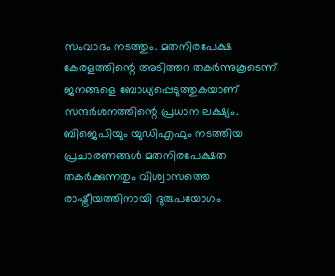സംവാദം നടത്തും. മതനിരപേക്ഷ കേരളത്തിന്റെ അടിത്തറ തകർന്നുകൂടെന്ന് ജനങ്ങളെ ബോധ്യപ്പെടുത്തുകയാണ് സന്ദർശനത്തിന്റെ പ്രധാന ലക്ഷ്യം.
ബിജെപിയും യുഡിഎഫും നടത്തിയ പ്രചാരണങ്ങൾ മതനിരപേക്ഷത തകർക്കുന്നതും വിശ്വാസത്തെ രാഷ്ട്രീയത്തിനായി ദുരുപയോഗം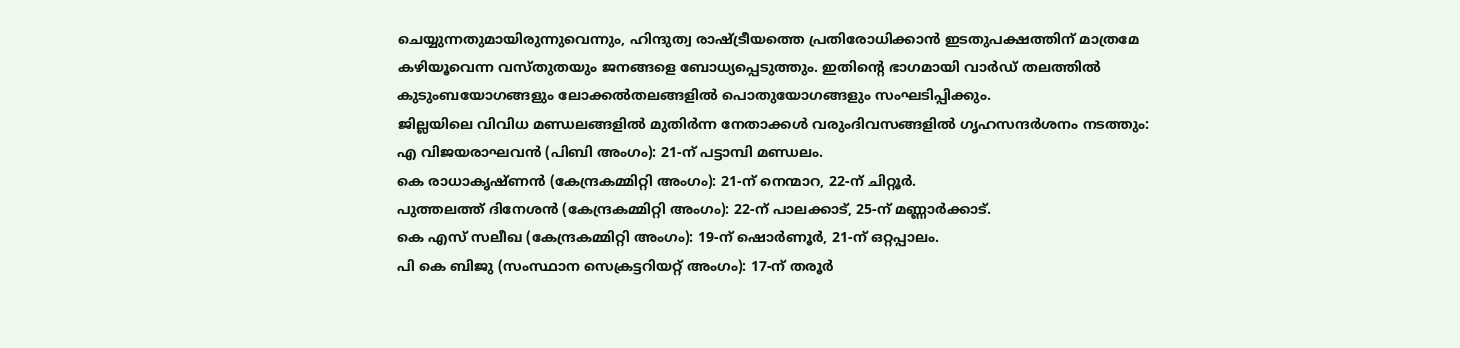ചെയ്യുന്നതുമായിരുന്നുവെന്നും, ഹിന്ദുത്വ രാഷ്ട്രീയത്തെ പ്രതിരോധിക്കാൻ ഇടതുപക്ഷത്തിന് മാത്രമേ കഴിയൂവെന്ന വസ്തുതയും ജനങ്ങളെ ബോധ്യപ്പെടുത്തും. ഇതിന്റെ ഭാഗമായി വാർഡ് തലത്തിൽ കുടുംബയോഗങ്ങളും ലോക്കൽതലങ്ങളിൽ പൊതുയോഗങ്ങളും സംഘടിപ്പിക്കും.
ജില്ലയിലെ വിവിധ മണ്ഡലങ്ങളിൽ മുതിർന്ന നേതാക്കൾ വരുംദിവസങ്ങളിൽ ഗൃഹസന്ദർശനം നടത്തും:
എ വിജയരാഘവൻ (പിബി അംഗം): 21-ന് പട്ടാമ്പി മണ്ഡലം.
കെ രാധാകൃഷ്ണൻ (കേന്ദ്രകമ്മിറ്റി അംഗം): 21-ന് നെന്മാറ, 22-ന് ചിറ്റൂർ.
പുത്തലത്ത് ദിനേശൻ (കേന്ദ്രകമ്മിറ്റി അംഗം): 22-ന് പാലക്കാട്, 25-ന് മണ്ണാർക്കാട്.
കെ എസ് സലീഖ (കേന്ദ്രകമ്മിറ്റി അംഗം): 19-ന് ഷൊർണൂർ, 21-ന് ഒറ്റപ്പാലം.
പി കെ ബിജു (സംസ്ഥാന സെക്രട്ടറിയറ്റ് അംഗം): 17-ന് തരൂർ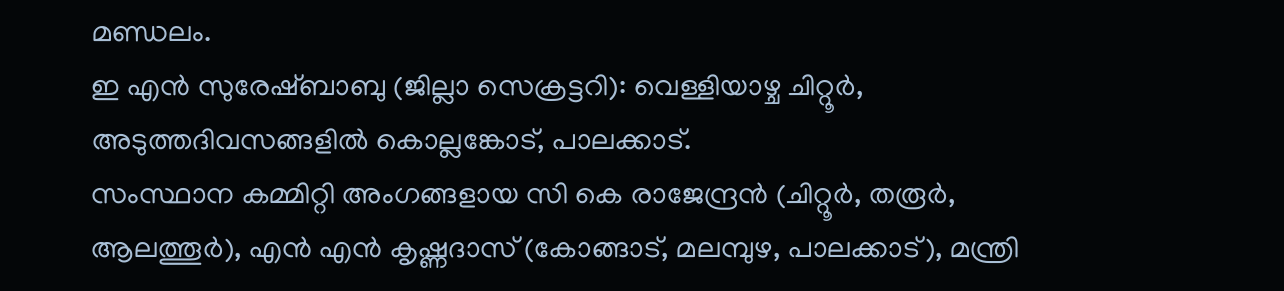മണ്ഡലം.
ഇ എൻ സുരേഷ്ബാബു (ജില്ലാ സെക്രട്ടറി): വെള്ളിയാഴ്ച ചിറ്റൂർ, അടുത്തദിവസങ്ങളിൽ കൊല്ലങ്കോട്, പാലക്കാട്.
സംസ്ഥാന കമ്മിറ്റി അംഗങ്ങളായ സി കെ രാജേന്ദ്രൻ (ചിറ്റൂർ, തരൂർ, ആലത്തൂർ), എൻ എൻ കൃഷ്ണദാസ് (കോങ്ങാട്, മലമ്പുഴ, പാലക്കാട്), മന്ത്രി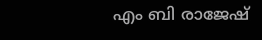എം ബി രാജേഷ്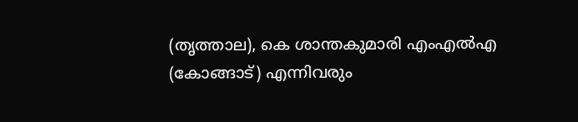(തൃത്താല), കെ ശാന്തകുമാരി എംഎൽഎ (കോങ്ങാട്) എന്നിവരും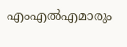എംഎൽഎമാരും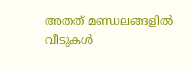അതത് മണ്ഡലങ്ങളിൽ വീടുകൾ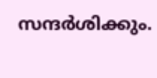സന്ദർശിക്കും.